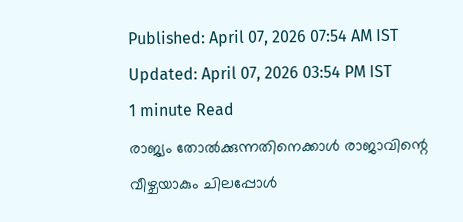Published: April 07, 2026 07:54 AM IST Updated: April 07, 2026 03:54 PM IST
1 minute Read
രാജ്യം തോൽക്കുന്നതിനെക്കാൾ രാജാവിന്റെ വീഴ്ചയാകും ചിലപ്പോൾ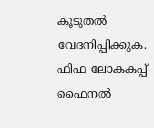കൂടുതൽ വേദനിപ്പിക്കുക. ഫിഫ ലോകകപ്പ് ഫൈനൽ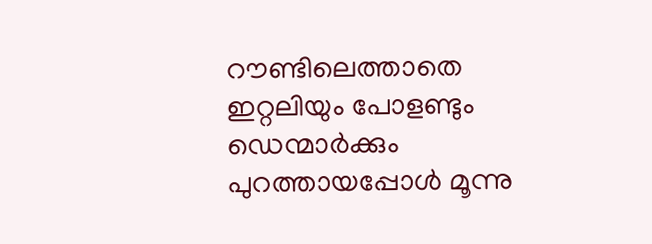റൗണ്ടിലെത്താതെ ഇറ്റലിയും പോളണ്ടും ഡെന്മാർക്കും പുറത്തായപ്പോൾ മൂന്നു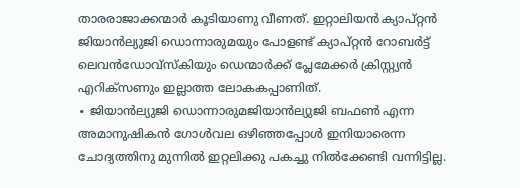താരരാജാക്കന്മാർ കൂടിയാണു വീണത്. ഇറ്റാലിയൻ ക്യാപ്റ്റൻ ജിയാൻല്യുജി ഡൊന്നാരുമയും പോളണ്ട് ക്യാപ്റ്റൻ റോബർട്ട് ലെവൻഡോവ്സ്കിയും ഡെന്മാർക്ക് പ്ലേമേക്കർ ക്രിസ്റ്റ്യൻ എറിക്സണും ഇല്ലാത്ത ലോകകപ്പാണിത്.
∙ ജിയാൻല്യുജി ഡൊന്നാരുമജിയാൻല്യുജി ബഫൺ എന്ന അമാനുഷികൻ ഗോൾവല ഒഴിഞ്ഞപ്പോൾ ഇനിയാരെന്ന ചോദ്യത്തിനു മുന്നിൽ ഇറ്റലിക്കു പകച്ചു നിൽക്കേണ്ടി വന്നിട്ടില്ല.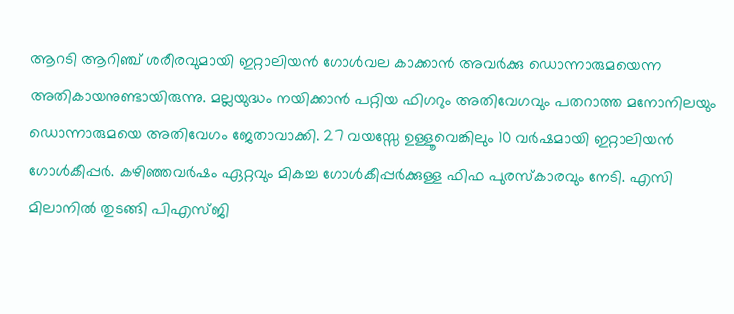ആറടി ആറിഞ്ച് ശരീരവുമായി ഇറ്റാലിയൻ ഗോൾവല കാക്കാൻ അവർക്കു ഡൊന്നാരുമയെന്ന അതികായനുണ്ടായിരുന്നു. മല്ലയുദ്ധം നയിക്കാൻ പറ്റിയ ഫിഗറും അതിവേഗവും പതറാത്ത മനോനിലയും ഡൊന്നാരുമയെ അതിവേഗം ജേതാവാക്കി. 27 വയസ്സേ ഉള്ളൂവെങ്കിലും 10 വർഷമായി ഇറ്റാലിയൻ ഗോൾകീപ്പർ. കഴിഞ്ഞവർഷം ഏറ്റവും മികച്ച ഗോൾകീപ്പർക്കുള്ള ഫിഫ പുരസ്കാരവും നേടി. എസി മിലാനിൽ തുടങ്ങി പിഎസ്ജി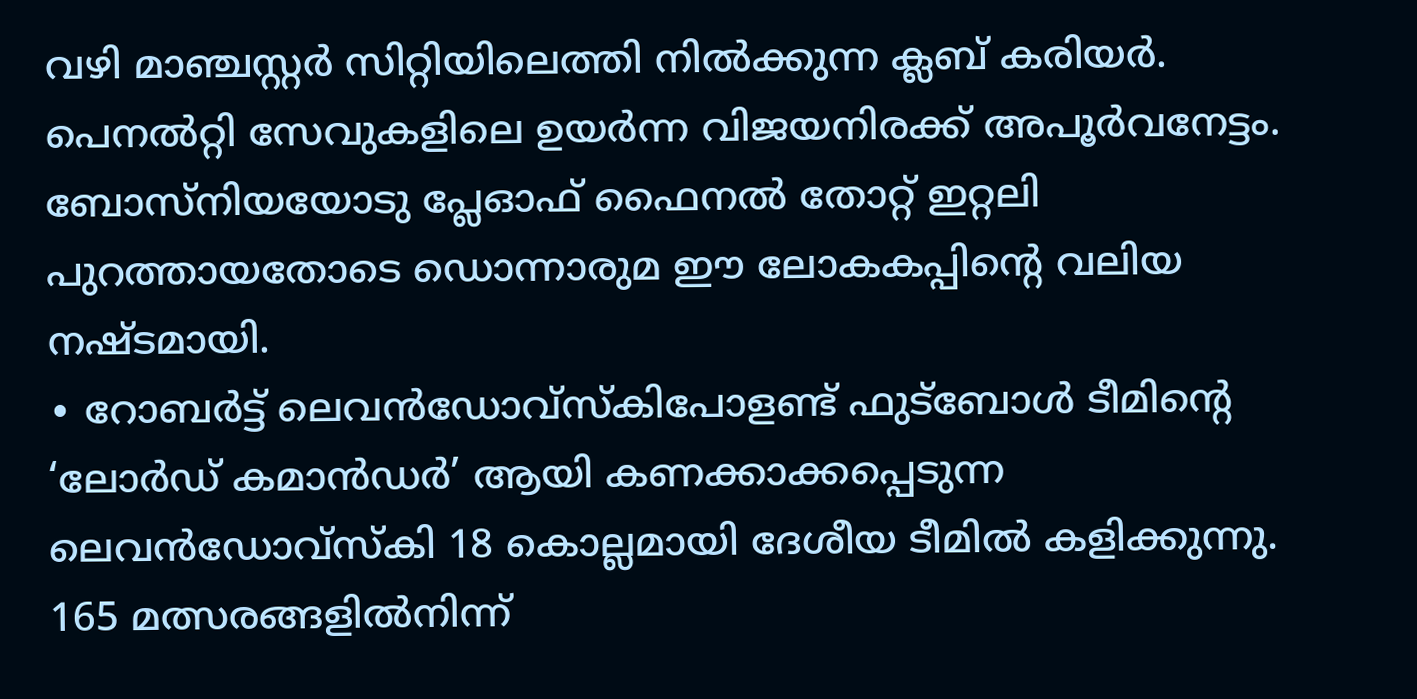വഴി മാഞ്ചസ്റ്റർ സിറ്റിയിലെത്തി നിൽക്കുന്ന ക്ലബ് കരിയർ. പെനൽറ്റി സേവുകളിലെ ഉയർന്ന വിജയനിരക്ക് അപൂർവനേട്ടം. ബോസ്നിയയോടു പ്ലേഓഫ് ഫൈനൽ തോറ്റ് ഇറ്റലി പുറത്തായതോടെ ഡൊന്നാരുമ ഈ ലോകകപ്പിന്റെ വലിയ നഷ്ടമായി.
∙ റോബർട്ട് ലെവൻഡോവ്സ്കിപോളണ്ട് ഫുട്ബോൾ ടീമിന്റെ ‘ലോർഡ് കമാൻഡർ’ ആയി കണക്കാക്കപ്പെടുന്ന ലെവൻഡോവ്സ്കി 18 കൊല്ലമായി ദേശീയ ടീമിൽ കളിക്കുന്നു. 165 മത്സരങ്ങളിൽനിന്ന്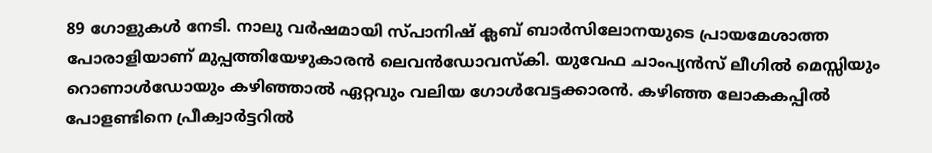89 ഗോളുകൾ നേടി. നാലു വർഷമായി സ്പാനിഷ് ക്ലബ് ബാർസിലോനയുടെ പ്രായമേശാത്ത പോരാളിയാണ് മുപ്പത്തിയേഴുകാരൻ ലെവൻഡോവസ്കി. യുവേഫ ചാംപ്യൻസ് ലീഗിൽ മെസ്സിയും റൊണാൾഡോയും കഴിഞ്ഞാൽ ഏറ്റവും വലിയ ഗോൾവേട്ടക്കാരൻ. കഴിഞ്ഞ ലോകകപ്പിൽ പോളണ്ടിനെ പ്രീക്വാർട്ടറിൽ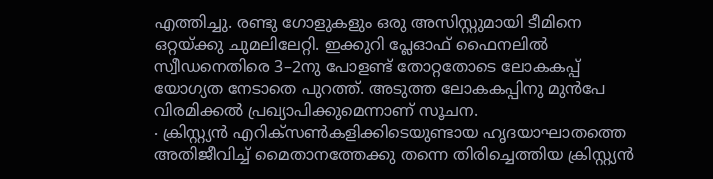എത്തിച്ചു. രണ്ടു ഗോളുകളും ഒരു അസിസ്റ്റുമായി ടീമിനെ ഒറ്റയ്ക്കു ചുമലിലേറ്റി. ഇക്കുറി പ്ലേഓഫ് ഫൈനലിൽ സ്വീഡനെതിരെ 3–2നു പോളണ്ട് തോറ്റതോടെ ലോകകപ്പ് യോഗ്യത നേടാതെ പുറത്ത്. അടുത്ത ലോകകപ്പിനു മുൻപേ വിരമിക്കൽ പ്രഖ്യാപിക്കുമെന്നാണ് സൂചന.
∙ ക്രിസ്റ്റ്യൻ എറിക്സൺകളിക്കിടെയുണ്ടായ ഹൃദയാഘാതത്തെ അതിജീവിച്ച് മൈതാനത്തേക്കു തന്നെ തിരിച്ചെത്തിയ ക്രിസ്റ്റ്യൻ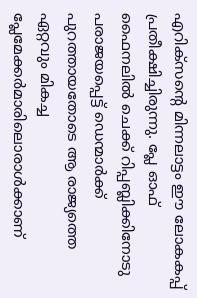എറിക്സന്റെ മിന്നലാട്ടം ഈ ലോകകപ്പ് പ്രതീക്ഷിച്ചിരുന്നു. പ്ലേ ഓഫ് ഫൈനലിൽ ചെക്ക് റിപ്പബ്ലിക്കിനോടു പരാജയപ്പെട്ട് ഡെന്മാർക്ക് പുറത്തായതോടെ ആ രാജ്യത്തെ ഏറ്റവും മികച്ച പ്ലേമേക്കർമാരിലൊരാൾക്കാണ്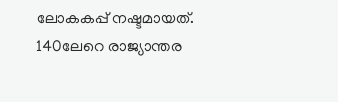ലോകകപ്പ് നഷ്ടമായത്. 140ലേറെ രാജ്യാന്തര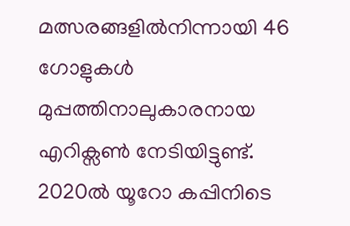മത്സരങ്ങളിൽനിന്നായി 46 ഗോളുകൾ മുപ്പത്തിനാലുകാരനായ എറിക്സൺ നേടിയിട്ടുണ്ട്. 2020ൽ യൂറോ കപ്പിനിടെ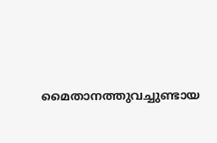മൈതാനത്തുവച്ചുണ്ടായ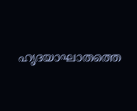ഹൃദയാഘാതത്തെ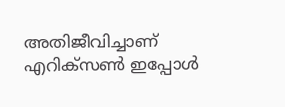അതിജീവിച്ചാണ് എറിക്സൺ ഇപ്പോൾ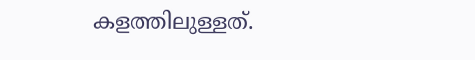കളത്തിലുള്ളത്.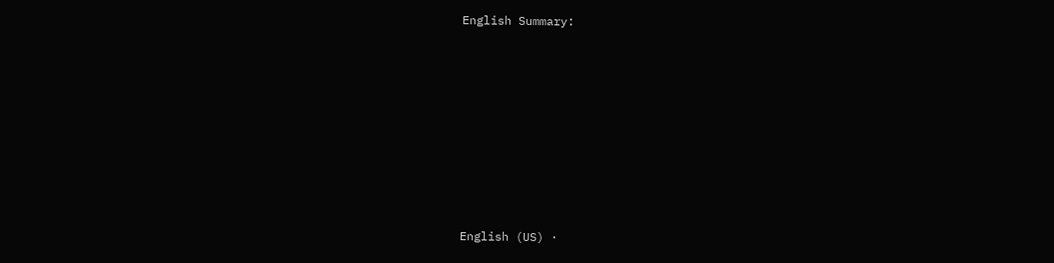English Summary:








English (US) ·